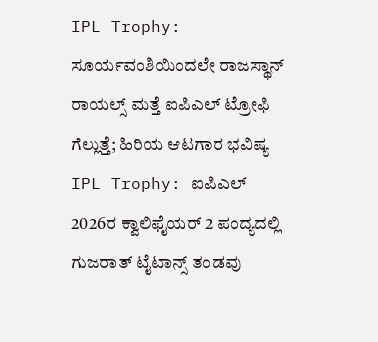IPL Trophy: ಸೂರ್ಯವಂಶಿಯಿಂದಲೇ ರಾಜಸ್ಥಾನ್ ರಾಯಲ್ಸ್ ಮತ್ತೆ ಐಪಿಎಲ್ ಟ್ರೋಫಿ ಗೆಲ್ಲುತ್ತೆ; ಹಿರಿಯ ಆಟಗಾರ ಭವಿಷ್ಯ
IPL Trophy: ಐಪಿಎಲ್ 2026ರ ಕ್ವಾಲಿಫೈಯರ್ 2 ಪಂದ್ಯದಲ್ಲಿ ಗುಜರಾತ್ ಟೈಟಾನ್ಸ್ ತಂಡವು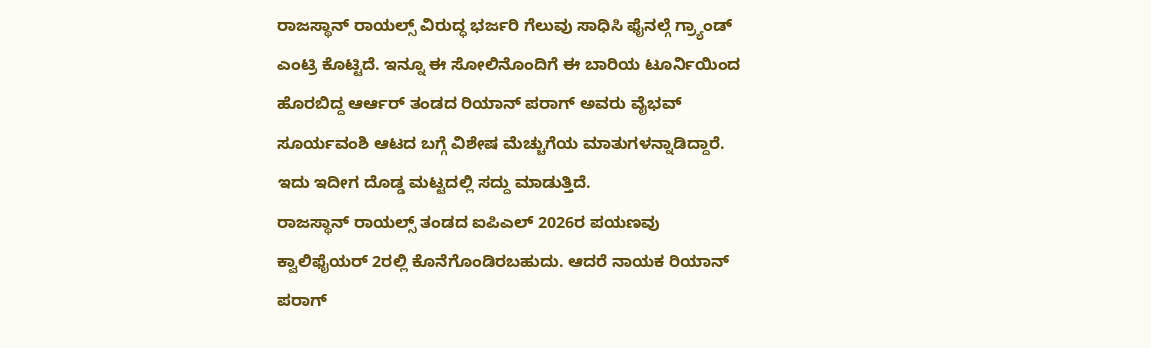ರಾಜಸ್ಥಾನ್ ರಾಯಲ್ಸ್ ವಿರುದ್ಧ ಭರ್ಜರಿ ಗೆಲುವು ಸಾಧಿಸಿ ಫೈನಲ್ಗೆ ಗ್ರ್ಯಾಂಡ್ ಎಂಟ್ರಿ ಕೊಟ್ಟಿದೆ. ಇನ್ನೂ ಈ ಸೋಲಿನೊಂದಿಗೆ ಈ ಬಾರಿಯ ಟೂರ್ನಿಯಿಂದ ಹೊರಬಿದ್ದ ಆರ್ಆರ್ ತಂಡದ ರಿಯಾನ್ ಪರಾಗ್ ಅವರು ವೈಭವ್ ಸೂರ್ಯವಂಶಿ ಆಟದ ಬಗ್ಗೆ ವಿಶೇಷ ಮೆಚ್ಚುಗೆಯ ಮಾತುಗಳನ್ನಾಡಿದ್ದಾರೆ. ಇದು ಇದೀಗ ದೊಡ್ಡ ಮಟ್ಟದಲ್ಲಿ ಸದ್ದು ಮಾಡುತ್ತಿದೆ.
ರಾಜಸ್ಥಾನ್ ರಾಯಲ್ಸ್ ತಂಡದ ಐಪಿಎಲ್ 2026ರ ಪಯಣವು ಕ್ವಾಲಿಫೈಯರ್ 2ರಲ್ಲಿ ಕೊನೆಗೊಂಡಿರಬಹುದು. ಆದರೆ ನಾಯಕ ರಿಯಾನ್ ಪರಾಗ್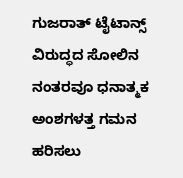ಗುಜರಾತ್ ಟೈಟಾನ್ಸ್ ವಿರುದ್ಧದ ಸೋಲಿನ ನಂತರವೂ ಧನಾತ್ಮಕ ಅಂಶಗಳತ್ತ ಗಮನ ಹರಿಸಲು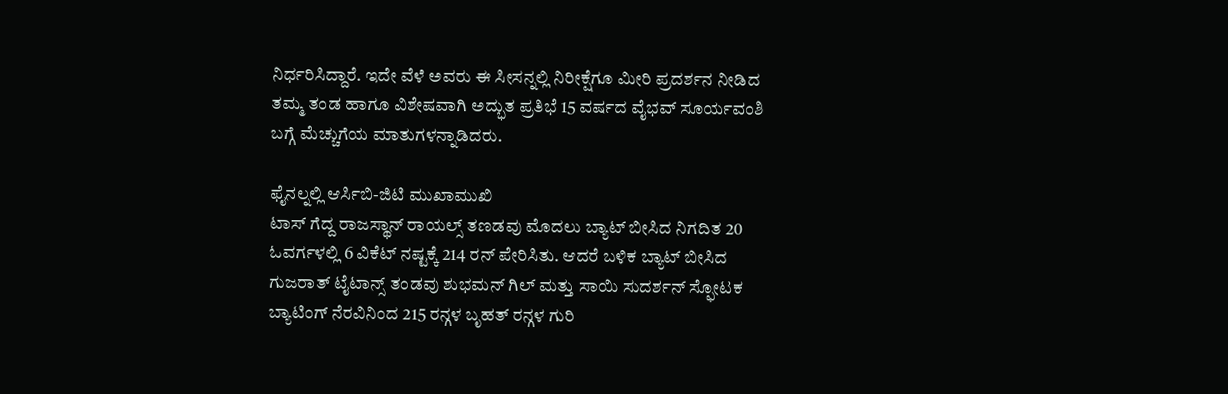ನಿರ್ಧರಿಸಿದ್ದಾರೆ. ಇದೇ ವೆಳೆ ಅವರು ಈ ಸೀಸನ್ನಲ್ಲಿ ನಿರೀಕ್ಷೆಗೂ ಮೀರಿ ಪ್ರದರ್ಶನ ನೀಡಿದ ತಮ್ಮ ತಂಡ ಹಾಗೂ ವಿಶೇಷವಾಗಿ ಅದ್ಭುತ ಪ್ರತಿಭೆ 15 ವರ್ಷದ ವೈಭವ್ ಸೂರ್ಯವಂಶಿ ಬಗ್ಗೆ ಮೆಚ್ಚುಗೆಯ ಮಾತುಗಳನ್ನಾಡಿದರು.

ಫೈನಲ್ನಲ್ಲಿ ಆರ್ಸಿಬಿ-ಜಿಟಿ ಮುಖಾಮುಖಿ
ಟಾಸ್ ಗೆದ್ದ ರಾಜಸ್ಥಾನ್ ರಾಯಲ್ಸ್ ತಣಡವು ಮೊದಲು ಬ್ಯಾಟ್ ಬೀಸಿದ ನಿಗದಿತ 20 ಓವರ್ಗಳಲ್ಲಿ 6 ವಿಕೆಟ್ ನಷ್ಟಕ್ಕೆ 214 ರನ್ ಪೇರಿಸಿತು. ಆದರೆ ಬಳಿಕ ಬ್ಯಾಟ್ ಬೀಸಿದ ಗುಜರಾತ್ ಟೈಟಾನ್ಸ್ ತಂಡವು ಶುಭಮನ್ ಗಿಲ್ ಮತ್ತು ಸಾಯಿ ಸುದರ್ಶನ್ ಸ್ಫೋಟಕ ಬ್ಯಾಟಿಂಗ್ ನೆರವಿನಿಂದ 215 ರನ್ಗಳ ಬೃಹತ್ ರನ್ಗಳ ಗುರಿ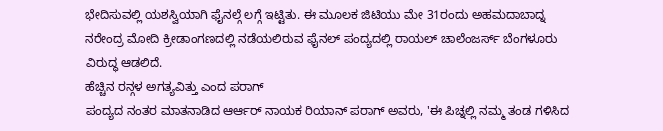ಭೇದಿಸುವಲ್ಲಿ ಯಶಸ್ವಿಯಾಗಿ ಫೈನಲ್ಗೆ ಲಗ್ಗೆ ಇಟ್ಟಿತು. ಈ ಮೂಲಕ ಜಿಟಿಯು ಮೇ 31ರಂದು ಅಹಮದಾಬಾದ್ನ ನರೇಂದ್ರ ಮೋದಿ ಕ್ರೀಡಾಂಗಣದಲ್ಲಿ ನಡೆಯಲಿರುವ ಫೈನಲ್ ಪಂದ್ಯದಲ್ಲಿ ರಾಯಲ್ ಚಾಲೆಂಜರ್ಸ್ ಬೆಂಗಳೂರು ವಿರುದ್ಧ ಆಡಲಿದೆ.
ಹೆಚ್ಚಿನ ರನ್ಗಳ ಅಗತ್ಯವಿತ್ತು ಎಂದ ಪರಾಗ್
ಪಂದ್ಯದ ನಂತರ ಮಾತನಾಡಿದ ಆರ್ಆರ್ ನಾಯಕ ರಿಯಾನ್ ಪರಾಗ್ ಅವರು, 'ಈ ಪಿಚ್ನಲ್ಲಿ ನಮ್ಮ ತಂಡ ಗಳಿಸಿದ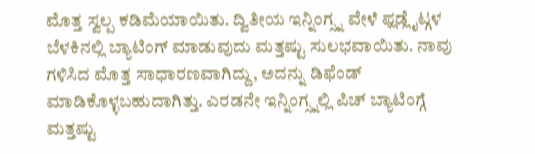ಮೊತ್ತ ಸ್ವಲ್ಪ ಕಡಿಮೆಯಾಯಿತು. ದ್ವಿತೀಯ ಇನ್ನಿಂಗ್ಸ್ನ ವೇಳೆ ಫ್ಲಡ್ಲೈಟ್ಗಳ ಬೆಳಕಿನಲ್ಲಿ ಬ್ಯಾಟಿಂಗ್ ಮಾಡುವುದು ಮತ್ತಷ್ಟು ಸುಲಭವಾಯಿತು. ನಾವು ಗಳಿಸಿದ ಮೊತ್ತ ಸಾಧಾರಣವಾಗಿದ್ದು, ಅದನ್ನು ಡಿಫೆಂಡ್ ಮಾಡಿಕೊಳ್ಳಬಹುದಾಗಿತ್ತು. ಎರಡನೇ ಇನ್ನಿಂಗ್ಸ್ನಲ್ಲಿ ಪಿಚ್ ಬ್ಯಾಟಿಂಗ್ಗೆ ಮತ್ತಷ್ಟು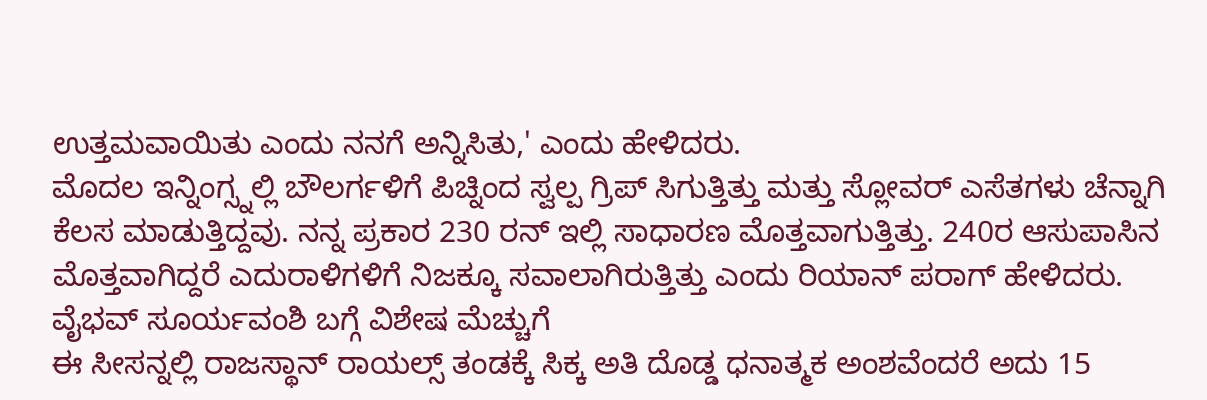ಉತ್ತಮವಾಯಿತು ಎಂದು ನನಗೆ ಅನ್ನಿಸಿತು,' ಎಂದು ಹೇಳಿದರು.
ಮೊದಲ ಇನ್ನಿಂಗ್ಸ್ನಲ್ಲಿ ಬೌಲರ್ಗಳಿಗೆ ಪಿಚ್ನಿಂದ ಸ್ವಲ್ಪ ಗ್ರಿಪ್ ಸಿಗುತ್ತಿತ್ತು ಮತ್ತು ಸ್ಲೋವರ್ ಎಸೆತಗಳು ಚೆನ್ನಾಗಿ ಕೆಲಸ ಮಾಡುತ್ತಿದ್ದವು. ನನ್ನ ಪ್ರಕಾರ 230 ರನ್ ಇಲ್ಲಿ ಸಾಧಾರಣ ಮೊತ್ತವಾಗುತ್ತಿತ್ತು. 240ರ ಆಸುಪಾಸಿನ ಮೊತ್ತವಾಗಿದ್ದರೆ ಎದುರಾಳಿಗಳಿಗೆ ನಿಜಕ್ಕೂ ಸವಾಲಾಗಿರುತ್ತಿತ್ತು ಎಂದು ರಿಯಾನ್ ಪರಾಗ್ ಹೇಳಿದರು.
ವೈಭವ್ ಸೂರ್ಯವಂಶಿ ಬಗ್ಗೆ ವಿಶೇಷ ಮೆಚ್ಚುಗೆ
ಈ ಸೀಸನ್ನಲ್ಲಿ ರಾಜಸ್ಥಾನ್ ರಾಯಲ್ಸ್ ತಂಡಕ್ಕೆ ಸಿಕ್ಕ ಅತಿ ದೊಡ್ಡ ಧನಾತ್ಮಕ ಅಂಶವೆಂದರೆ ಅದು 15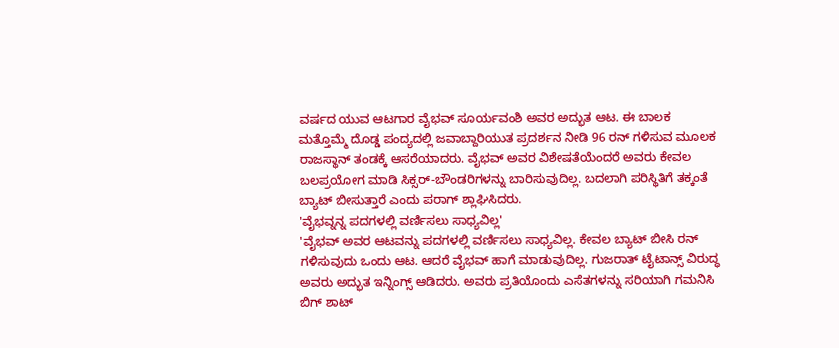ವರ್ಷದ ಯುವ ಆಟಗಾರ ವೈಭವ್ ಸೂರ್ಯವಂಶಿ ಅವರ ಅದ್ಭುತ ಆಟ. ಈ ಬಾಲಕ ಮತ್ತೊಮ್ಮೆ ದೊಡ್ಡ ಪಂದ್ಯದಲ್ಲಿ ಜವಾಬ್ದಾರಿಯುತ ಪ್ರದರ್ಶನ ನೀಡಿ 96 ರನ್ ಗಳಿಸುವ ಮೂಲಕ ರಾಜಸ್ಥಾನ್ ತಂಡಕ್ಕೆ ಆಸರೆಯಾದರು. ವೈಭವ್ ಅವರ ವಿಶೇಷತೆಯೆಂದರೆ ಅವರು ಕೇವಲ ಬಲಪ್ರಯೋಗ ಮಾಡಿ ಸಿಕ್ಸರ್-ಬೌಂಡರಿಗಳನ್ನು ಬಾರಿಸುವುದಿಲ್ಲ. ಬದಲಾಗಿ ಪರಿಸ್ಥಿತಿಗೆ ತಕ್ಕಂತೆ ಬ್ಯಾಟ್ ಬೀಸುತ್ತಾರೆ ಎಂದು ಪರಾಗ್ ಶ್ಲಾಘಿಸಿದರು.
'ವೈಭವ್ನನ್ನ ಪದಗಳಲ್ಲಿ ವರ್ಣಿಸಲು ಸಾಧ್ಯವಿಲ್ಲ'
'ವೈಭವ್ ಅವರ ಆಟವನ್ನು ಪದಗಳಲ್ಲಿ ವರ್ಣಿಸಲು ಸಾಧ್ಯವಿಲ್ಲ. ಕೇವಲ ಬ್ಯಾಟ್ ಬೀಸಿ ರನ್ ಗಳಿಸುವುದು ಒಂದು ಆಟ. ಆದರೆ ವೈಭವ್ ಹಾಗೆ ಮಾಡುವುದಿಲ್ಲ. ಗುಜರಾತ್ ಟೈಟಾನ್ಸ್ ವಿರುದ್ಧ ಅವರು ಅದ್ಭುತ ಇನ್ನಿಂಗ್ಸ್ ಆಡಿದರು. ಅವರು ಪ್ರತಿಯೊಂದು ಎಸೆತಗಳನ್ನು ಸರಿಯಾಗಿ ಗಮನಿಸಿ ಬಿಗ್ ಶಾಟ್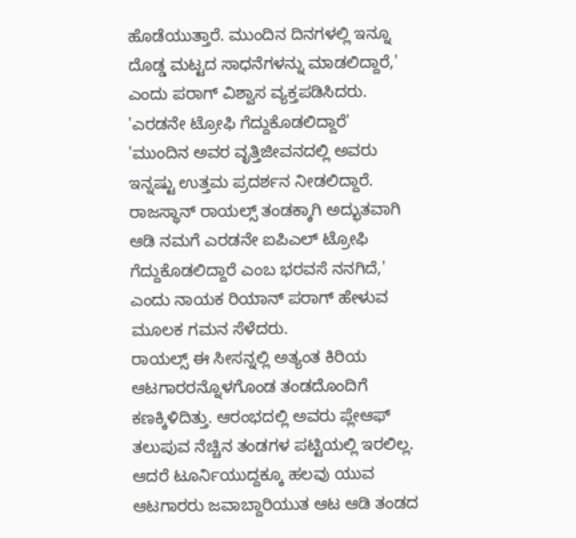ಹೊಡೆಯುತ್ತಾರೆ. ಮುಂದಿನ ದಿನಗಳಲ್ಲಿ ಇನ್ನೂ ದೊಡ್ಡ ಮಟ್ಟದ ಸಾಧನೆಗಳನ್ನು ಮಾಡಲಿದ್ದಾರೆ,' ಎಂದು ಪರಾಗ್ ವಿಶ್ವಾಸ ವ್ಯಕ್ತಪಡಿಸಿದರು.
'ಎರಡನೇ ಟ್ರೋಫಿ ಗೆದ್ದುಕೊಡಲಿದ್ದಾರೆ'
'ಮುಂದಿನ ಅವರ ವೃತ್ತಿಜೀವನದಲ್ಲಿ ಅವರು ಇನ್ನಷ್ಟು ಉತ್ತಮ ಪ್ರದರ್ಶನ ನೀಡಲಿದ್ದಾರೆ. ರಾಜಸ್ಥಾನ್ ರಾಯಲ್ಸ್ ತಂಡಕ್ಕಾಗಿ ಅದ್ಭುತವಾಗಿ ಆಡಿ ನಮಗೆ ಎರಡನೇ ಐಪಿಎಲ್ ಟ್ರೋಫಿ ಗೆದ್ದುಕೊಡಲಿದ್ದಾರೆ ಎಂಬ ಭರವಸೆ ನನಗಿದೆ,' ಎಂದು ನಾಯಕ ರಿಯಾನ್ ಪರಾಗ್ ಹೇಳುವ ಮೂಲಕ ಗಮನ ಸೆಳೆದರು.
ರಾಯಲ್ಸ್ ಈ ಸೀಸನ್ನಲ್ಲಿ ಅತ್ಯಂತ ಕಿರಿಯ ಆಟಗಾರರನ್ನೊಳಗೊಂಡ ತಂಡದೊಂದಿಗೆ ಕಣಕ್ಕಿಳಿದಿತ್ತು. ಆರಂಭದಲ್ಲಿ ಅವರು ಪ್ಲೇಆಫ್ ತಲುಪುವ ನೆಚ್ಚಿನ ತಂಡಗಳ ಪಟ್ಟಿಯಲ್ಲಿ ಇರಲಿಲ್ಲ. ಆದರೆ ಟೂರ್ನಿಯುದ್ದಕ್ಕೂ ಹಲವು ಯುವ ಆಟಗಾರರು ಜವಾಬ್ದಾರಿಯುತ ಆಟ ಆಡಿ ತಂಡದ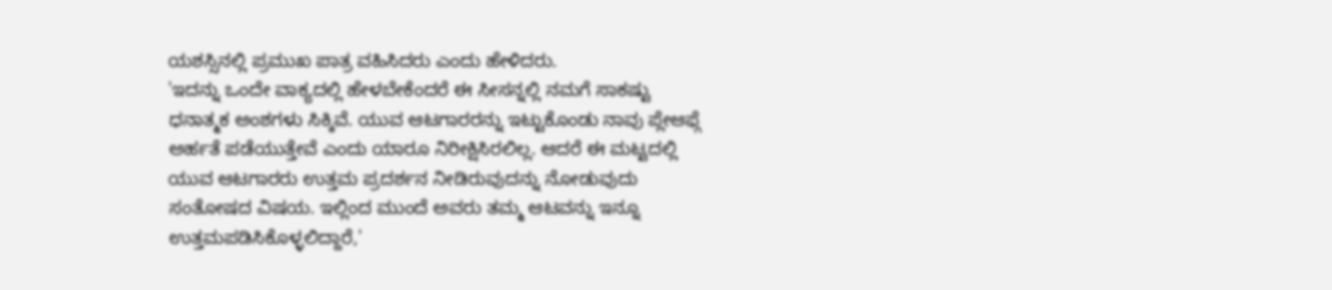ಯಶಸ್ಸಿನಲ್ಲಿ ಪ್ರಮುಖ ಪಾತ್ರ ವಹಿಸಿದರು ಎಂದು ಹೇಳಿದರು.
'ಇದನ್ನು ಒಂದೇ ವಾಕ್ಯದಲ್ಲಿ ಹೇಳಬೇಕೆಂದರೆ ಈ ಸೀಸನ್ನಲ್ಲಿ ನಮಗೆ ಸಾಕಷ್ಟು ಧನಾತ್ಮಕ ಅಂಶಗಳು ಸಿಕ್ಕಿವೆ. ಯುವ ಆಟಗಾರರನ್ನು ಇಟ್ಟುಕೊಂಡು ನಾವು ಪ್ಲೇಆಫ್ಗೆ ಅರ್ಹತೆ ಪಡೆಯುತ್ತೇವೆ ಎಂದು ಯಾರೂ ನಿರೀಕ್ಷಿಸಿರಲಿಲ್ಲ. ಆದರೆ ಈ ಮಟ್ಟದಲ್ಲಿ ಯುವ ಆಟಗಾರರು ಉತ್ತಮ ಪ್ರದರ್ಶನ ನೀಡಿರುವುದನ್ನು ನೋಡುವುದು ಸಂತೋಷದ ವಿಷಯ. ಇಲ್ಲಿಂದ ಮುಂದೆ ಅವರು ತಮ್ಮ ಆಟವನ್ನು ಇನ್ನೂ ಉತ್ತಮಪಡಿಸಿಕೊಳ್ಳಲಿದ್ದಾರೆ,'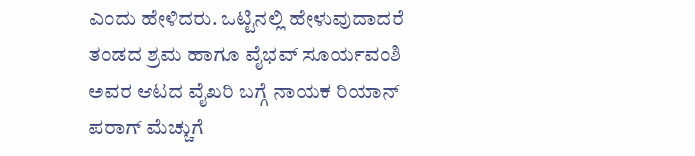ಎಂದು ಹೇಳಿದರು. ಒಟ್ಟಿನಲ್ಲಿ ಹೇಳುವುದಾದರೆ ತಂಡದ ಶ್ರಮ ಹಾಗೂ ವೈಭವ್ ಸೂರ್ಯವಂಶಿ ಅವರ ಆಟದ ವೈಖರಿ ಬಗ್ಗೆ ನಾಯಕ ರಿಯಾನ್ ಪರಾಗ್ ಮೆಚ್ಚುಗೆ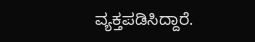ವ್ಯಕ್ತಪಡಿಸಿದ್ದಾರೆ.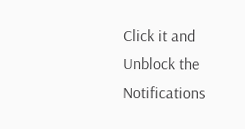Click it and Unblock the Notifications